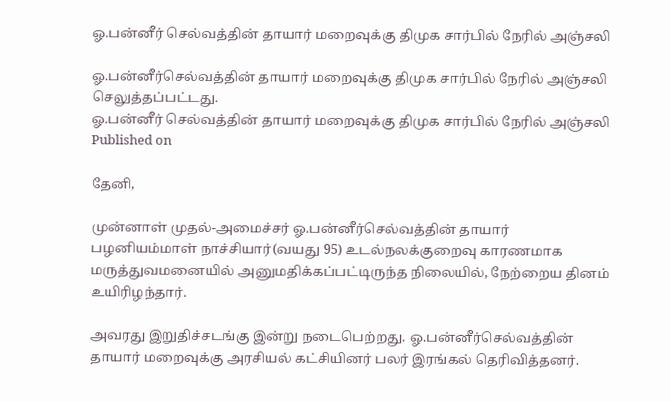ஓ.பன்னீர் செல்வத்தின் தாயார் மறைவுக்கு திமுக சார்பில் நேரில் அஞ்சலி

ஓ.பன்னீர்செல்வத்தின் தாயார் மறைவுக்கு திமுக சார்பில் நேரில் அஞ்சலி செலுத்தப்பட்டது.
ஓ.பன்னீர் செல்வத்தின் தாயார் மறைவுக்கு திமுக சார்பில் நேரில் அஞ்சலி
Published on

தேனி,

முன்னாள் முதல்-அமைச்சர் ஓ.பன்னீர்செல்வத்தின் தாயார் பழனியம்மாள் நாச்சியார்(வயது 95) உடல்நலக்குறைவு காரணமாக மருத்துவமனையில் அனுமதிக்கப்பட்டிருந்த நிலையில், நேற்றைய தினம் உயிரிழந்தார்.

அவரது இறுதிச்சடங்கு இன்று நடைபெற்றது. ஓ.பன்னீர்செல்வத்தின் தாயார் மறைவுக்கு அரசியல் கட்சியினர் பலர் இரங்கல் தெரிவித்தனர்.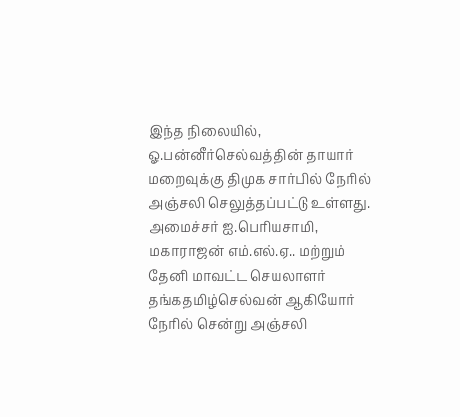இந்த நிலையில், ஓ.பன்னீர்செல்வத்தின் தாயார் மறைவுக்கு திமுக சார்பில் நேரில் அஞ்சலி செலுத்தப்பட்டு உள்ளது. அமைச்சர் ஐ.பெரியசாமி, மகாராஜன் எம்.எல்.ஏ.. மற்றும் தேனி மாவட்ட செயலாளர் தங்கதமிழ்செல்வன் ஆகியோர் நேரில் சென்று அஞ்சலி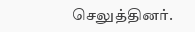செலுத்தினர்.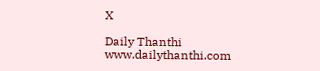X

Daily Thanthi
www.dailythanthi.com